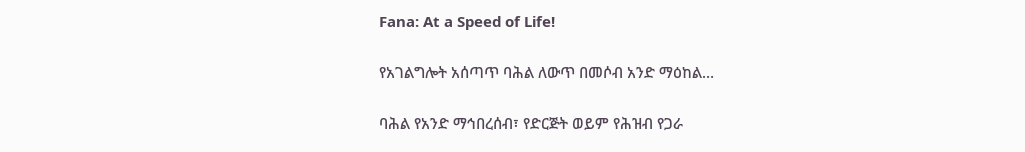Fana: At a Speed of Life!

የአገልግሎት አሰጣጥ ባሕል ለውጥ በመሶብ አንድ ማዕከል…

ባሕል የአንድ ማኅበረሰብ፣ የድርጅት ወይም የሕዝብ የጋራ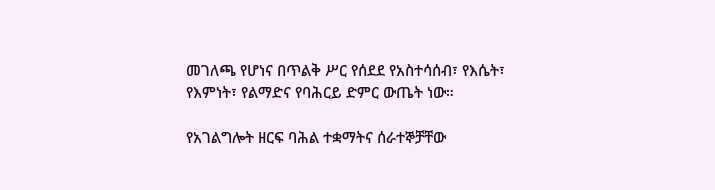መገለጫ የሆነና በጥልቅ ሥር የሰደደ የአስተሳሰብ፣ የእሴት፣ የእምነት፣ የልማድና የባሕርይ ድምር ውጤት ነው።

የአገልግሎት ዘርፍ ባሕል ተቋማትና ሰራተኞቻቸው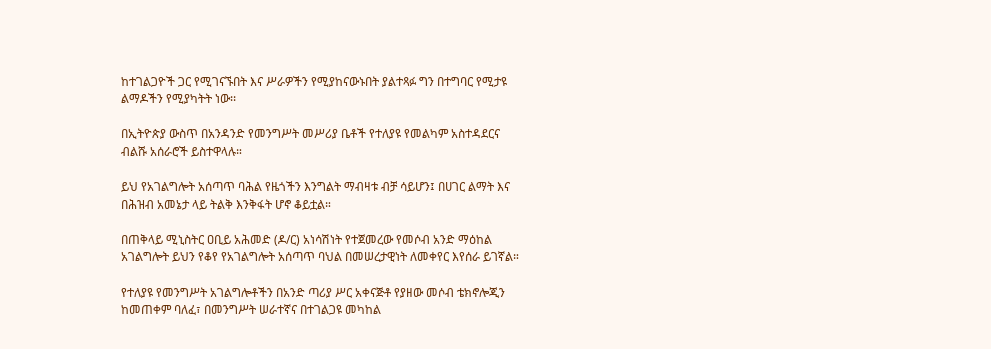ከተገልጋዮች ጋር የሚገናኙበት እና ሥራዎችን የሚያከናውኑበት ያልተጻፉ ግን በተግባር የሚታዩ ልማዶችን የሚያካትት ነው፡፡

በኢትዮጵያ ውስጥ በአንዳንድ የመንግሥት መሥሪያ ቤቶች የተለያዩ የመልካም አስተዳደርና ብልሹ አሰራሮች ይስተዋላሉ።

ይህ የአገልግሎት አሰጣጥ ባሕል የዜጎችን እንግልት ማብዛቱ ብቻ ሳይሆን፤ በሀገር ልማት እና በሕዝብ አመኔታ ላይ ትልቅ እንቅፋት ሆኖ ቆይቷል።

በጠቅላይ ሚኒስትር ዐቢይ አሕመድ (ዶ/ር) አነሳሽነት የተጀመረው የመሶብ አንድ ማዕከል አገልግሎት ይህን የቆየ የአገልግሎት አሰጣጥ ባህል በመሠረታዊነት ለመቀየር እየሰራ ይገኛል።

የተለያዩ የመንግሥት አገልግሎቶችን በአንድ ጣሪያ ሥር አቀናጅቶ የያዘው መሶብ ቴክኖሎጂን ከመጠቀም ባለፈ፣ በመንግሥት ሠራተኛና በተገልጋዩ መካከል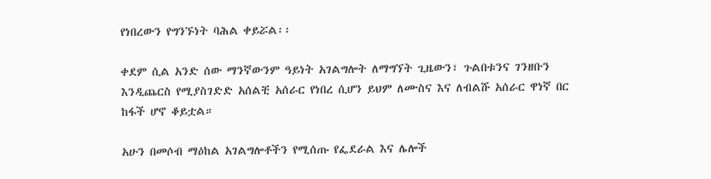የነበረውን የግንኙነት ባሕል ቀይሯል፡፡

ቀደም ሲል አንድ ሰው ማንኛውንም ዓይነት አገልግሎት ለማግኘት ጊዜውን፣ ጉልበቱንና ገንዘቡን እንዲጨርስ የሚያስገድድ አሰልቺ አሰራር የነበረ ሲሆን ይህም ለሙስና እና ለብልሹ አሰራር ዋነኛ በር ከፋች ሆኖ ቆይቷል።

አሁን በመሶብ ማዕከል አገልግሎቶችን የሚሰጡ የፌደራል እና ሌሎች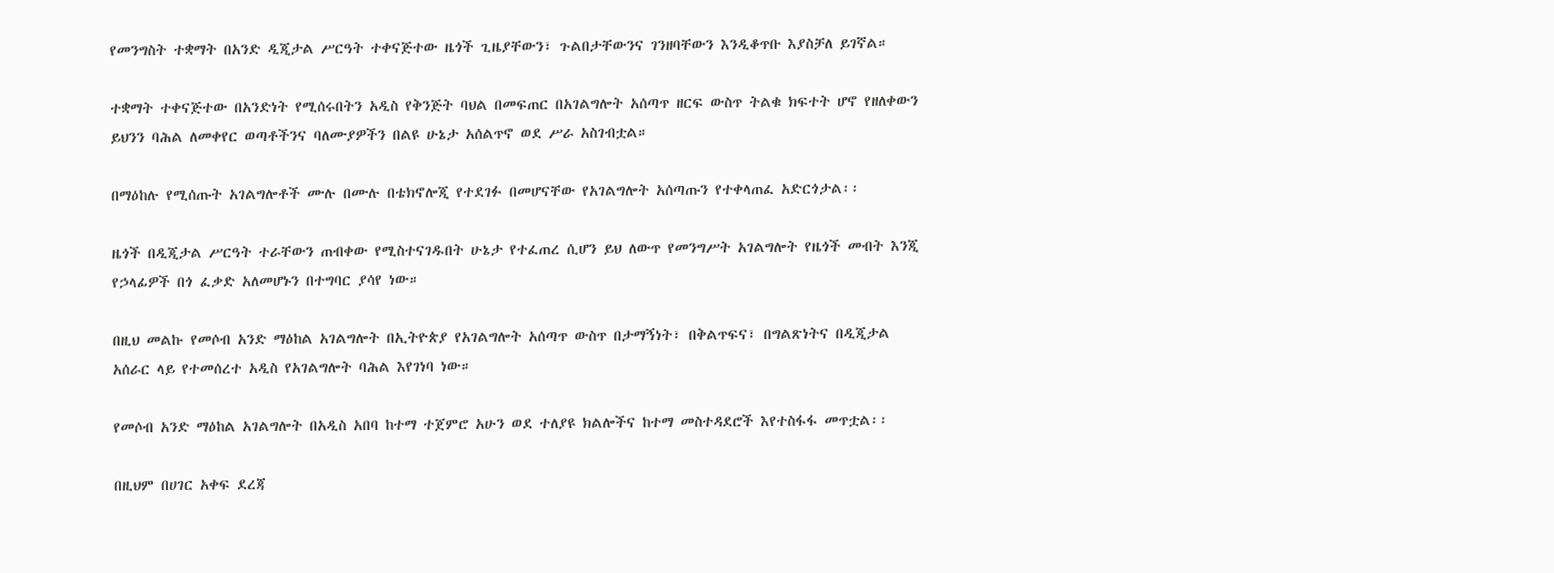የመንግስት ተቋማት በአንድ ዲጂታል ሥርዓት ተቀናጅተው ዜጎች ጊዜያቸውን፣ ጉልበታቸውንና ገንዘባቸውን እንዲቆጥቡ እያስቻለ ይገኛል።

ተቋማት ተቀናጅተው በአንድነት የሚሰሩበትን አዲስ የቅንጅት ባህል በመፍጠር በአገልግሎት አሰጣጥ ዘርፍ ውስጥ ትልቁ ክፍተት ሆኖ የዘለቀውን ይህንን ባሕል ለመቀየር ወጣቶችንና ባለሙያዎችን በልዩ ሁኔታ አሰልጥኖ ወደ ሥራ አስገብቷል።

በማዕከሉ የሚሰጡት አገልግሎቶች ሙሉ በሙሉ በቴክኖሎጂ የተደገፉ በመሆናቸው የአገልግሎት አሰጣጡን የተቀላጠፈ አድርጎታል፡፡

ዜጎች በዲጂታል ሥርዓት ተራቸውን ጠብቀው የሚስተናገዱበት ሁኔታ የተፈጠረ ሲሆን ይህ ለውጥ የመንግሥት አገልግሎት የዜጎች መብት እንጂ የኃላፊዎች በጎ ፈቃድ አለመሆኑን በተግባር ያሳየ ነው።

በዚህ መልኩ የመሶብ አንድ ማዕከል አገልግሎት በኢትዮጵያ የአገልግሎት አሰጣጥ ውስጥ በታማኝነት፣ በቅልጥፍና፣ በግልጽነትና በዲጂታል አሰራር ላይ የተመሰረተ አዲስ የአገልግሎት ባሕል እየገነባ ነው።

የመሶብ አንድ ማዕከል አገልግሎት በአዲስ አበባ ከተማ ተጀምሮ አሁን ወደ ተለያዩ ክልሎችና ከተማ መስተዳደሮች እየተስፋፋ መጥቷል፡፡

በዚህም በሀገር አቀፍ ደረጃ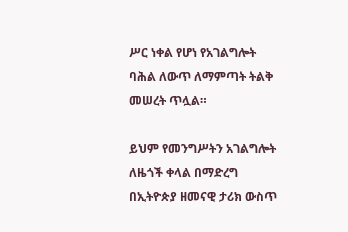ሥር ነቀል የሆነ የአገልግሎት ባሕል ለውጥ ለማምጣት ትልቅ መሠረት ጥሏል።

ይህም የመንግሥትን አገልግሎት ለዜጎች ቀላል በማድረግ በኢትዮጵያ ዘመናዊ ታሪክ ውስጥ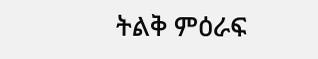ትልቅ ምዕራፍ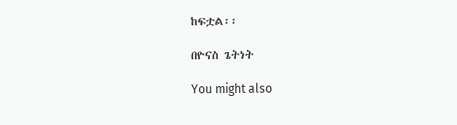ከፍቷል፡፡

በዮናስ ጌትነት

You might also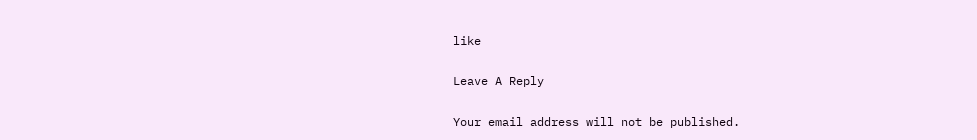like

Leave A Reply

Your email address will not be published.